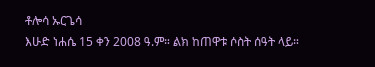ቶሎሳ ኡርጌሳ
እሁድ ነሐሴ 15 ቀን 2008 ዓ.ም። ልክ ከጠዋቱ ሶስት ሰዓት ላይ።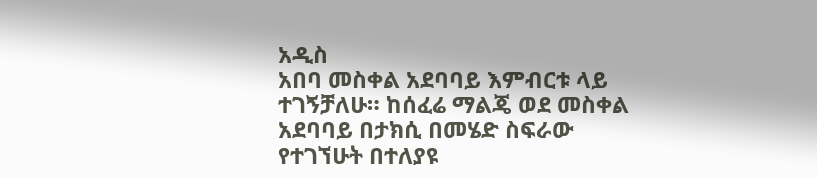አዲስ
አበባ መስቀል አደባባይ እምብርቱ ላይ ተገኝቻለሁ። ከሰፈሬ ማልጄ ወደ መስቀል አደባባይ በታክሲ በመሄድ ስፍራው የተገኘሁት በተለያዩ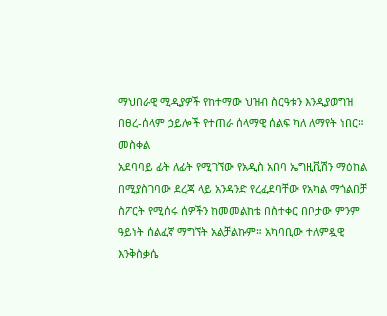ማህበራዊ ሚዲያዎች የከተማው ህዝብ ስርዓቱን እንዲያወግዝ በፀረ-ሰላም ኃይሎች የተጠራ ሰላማዊ ሰልፍ ካለ ለማየት ነበር። መስቀል
አደባባይ ፊት ለፊት የሚገኘው የአዲስ አበባ ኤግዚቪሽን ማዕከል በሚያስገባው ደረጃ ላይ አንዳንድ የረፈደባቸው የአካል ማጎልበቻ
ስፖርት የሚሰሩ ሰዎችን ከመመልከቴ በስተቀር በቦታው ምንም ዓይነት ሰልፈኛ ማግኘት አልቻልኩም። አካባቢው ተለምዷዊ እንቅስቃሴ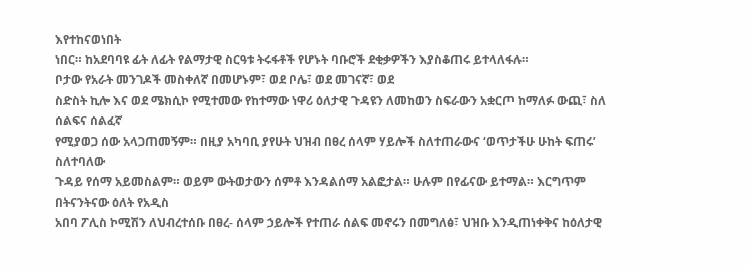እየተከናወነበት
ነበር። ከአደባባዩ ፊት ለፊት የልማታዊ ስርዓቱ ትሩፋቶች የሆኑት ባቡሮች ደቂቃዎችን እያስቆጠሩ ይተላለፋሉ።
ቦታው የአራት መንገዶች መስቀለኛ በመሆኑም፣ ወደ ቦሌ፣ ወደ መገናኛ፣ ወደ
ስድስት ኪሎ እና ወደ ሜክሲኮ የሚተመው የከተማው ነዋሪ ዕለታዊ ጉዳዩን ለመከወን ስፍራውን አቋርጦ ከማለፉ ውጪ፣ ስለ ሰልፍና ሰልፈኛ
የሚያወጋ ሰው አላጋጠመኝም። በዚያ አካባቢ ያየሁት ህዝብ በፀረ ሰላም ሃይሎች ስለተጠራውና ‘ወጥታችሁ ሁከት ፍጠሩ’ ስለተባለው
ጉዳይ የሰማ አይመስልም። ወይም ውትወታውን ሰምቶ እንዳልሰማ አልፎታል። ሁሉም በየፊናው ይተማል። እርግጥም በትናንትናው ዕለት የአዲስ
አበባ ፖሊስ ኮሚሽን ለህብረተሰቡ በፀረ- ሰላም ኃይሎች የተጠራ ሰልፍ መኖሩን በመግለፅ፣ ህዝቡ እንዲጠነቀቅና ከዕለታዊ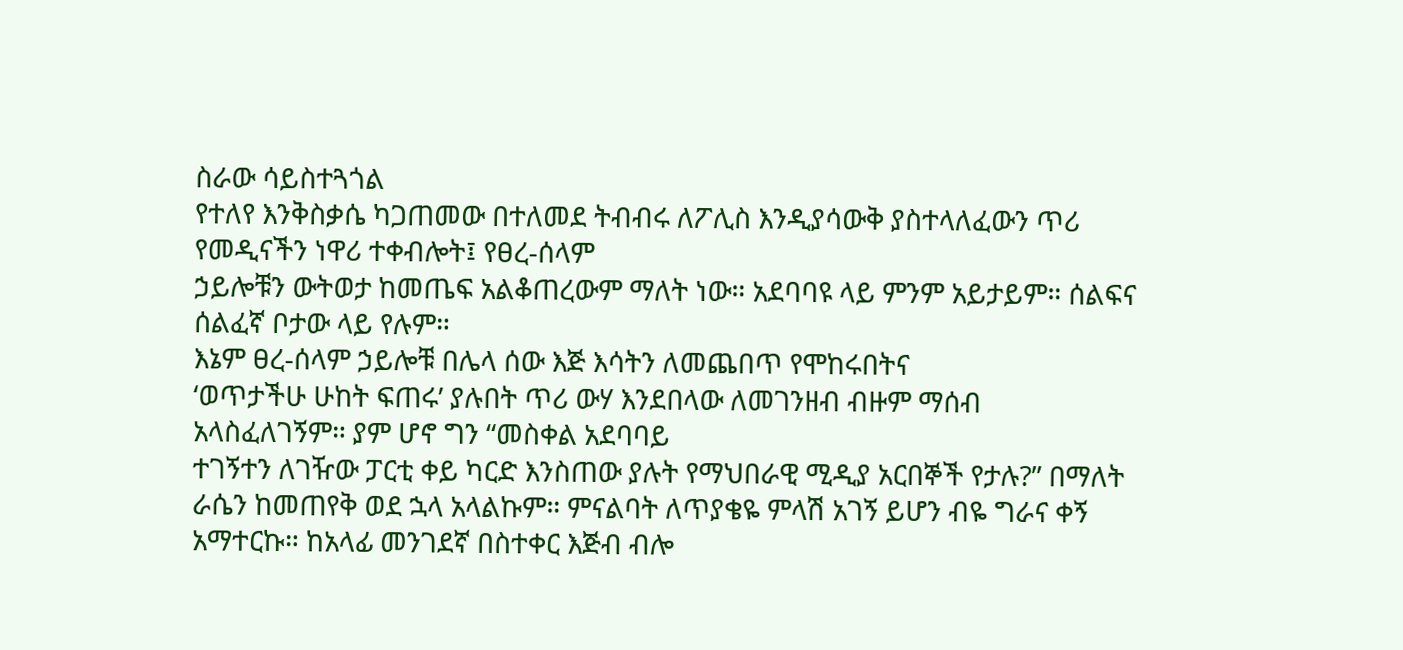ስራው ሳይስተጓጎል
የተለየ እንቅስቃሴ ካጋጠመው በተለመደ ትብብሩ ለፖሊስ እንዲያሳውቅ ያስተላለፈውን ጥሪ የመዲናችን ነዋሪ ተቀብሎት፤ የፀረ-ሰላም
ኃይሎቹን ውትወታ ከመጤፍ አልቆጠረውም ማለት ነው። አደባባዩ ላይ ምንም አይታይም። ሰልፍና ሰልፈኛ ቦታው ላይ የሉም።
እኔም ፀረ-ሰላም ኃይሎቹ በሌላ ሰው እጅ እሳትን ለመጨበጥ የሞከሩበትና
‘ወጥታችሁ ሁከት ፍጠሩ’ ያሉበት ጥሪ ውሃ እንደበላው ለመገንዘብ ብዙም ማሰብ አላስፈለገኝም። ያም ሆኖ ግን “መስቀል አደባባይ
ተገኝተን ለገዥው ፓርቲ ቀይ ካርድ እንስጠው ያሉት የማህበራዊ ሚዲያ አርበኞች የታሉ?” በማለት ራሴን ከመጠየቅ ወደ ኋላ አላልኩም። ምናልባት ለጥያቄዬ ምላሽ አገኝ ይሆን ብዬ ግራና ቀኝ አማተርኩ። ከአላፊ መንገደኛ በስተቀር እጅብ ብሎ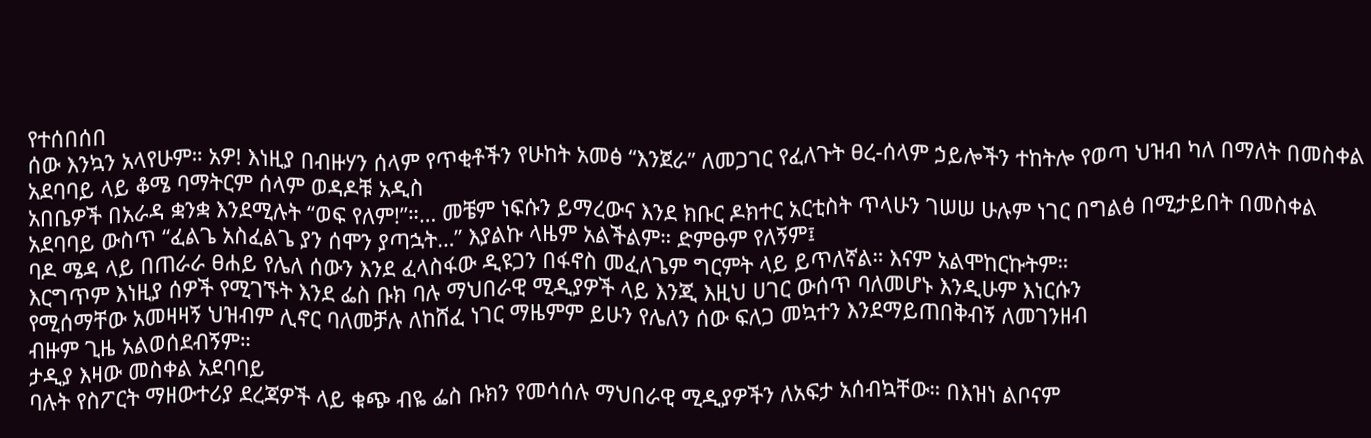የተሰበሰበ
ሰው እንኳን አላየሁም። አዎ! እነዚያ በብዙሃን ሰላም የጥቂቶችን የሁከት አመፅ “እንጀራ” ለመጋገር የፈለጉት ፀረ-ሰላም ኃይሎችን ተከትሎ የወጣ ህዝብ ካለ በማለት በመስቀል አደባባይ ላይ ቆሜ ባማትርም ሰላም ወዳዶቹ አዲስ
አበቤዎች በአራዳ ቋንቋ እንደሚሉት “ወፍ የለም!”።… መቼም ነፍሱን ይማረውና እንደ ክቡር ዶክተር አርቲስት ጥላሁን ገሠሠ ሁሉም ነገር በግልፅ በሚታይበት በመስቀል አደባባይ ውስጥ “ፈልጌ አስፈልጌ ያን ሰሞን ያጣኋት…” እያልኩ ላዜም አልችልም። ድምፁም የለኝም፤
ባዶ ሜዳ ላይ በጠራራ ፀሐይ የሌለ ሰውን እንደ ፈላስፋው ዲዩጋን በፋኖስ መፈለጌም ግርምት ላይ ይጥለኛል። እናም አልሞከርኩትም።
እርግጥም እነዚያ ሰዎች የሚገኙት እንደ ፌስ ቡክ ባሉ ማህበራዊ ሚዲያዎች ላይ እንጂ እዚህ ሀገር ውሰጥ ባለመሆኑ እንዲሁም እነርሱን
የሚሰማቸው አመዛዛኝ ህዝብም ሊኖር ባለመቻሉ ለከሸፈ ነገር ማዜምም ይሁን የሌለን ሰው ፍለጋ መኳተን እንደማይጠበቅብኝ ለመገንዘብ
ብዙም ጊዜ አልወሰደብኝም።
ታዲያ እዛው መስቀል አደባባይ
ባሉት የስፖርት ማዘውተሪያ ደረጃዎች ላይ ቁጭ ብዬ ፌስ ቡክን የመሳሰሉ ማህበራዊ ሚዲያዎችን ለአፍታ አሰብኳቸው። በእዝነ ልቦናም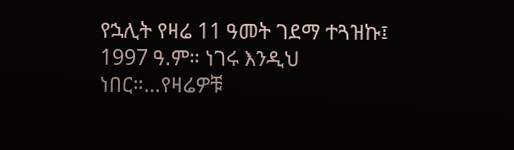የኋሊት የዛሬ 11 ዓመት ገደማ ተጓዝኩ፤ 1997 ዓ.ም። ነገሩ እንዲህ ነበር።…የዛሬዎቹ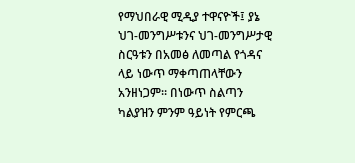የማህበራዊ ሚዲያ ተዋናዮች፤ ያኔ ህገ-መንግሥቱንና ህገ-መንግሥታዊ ስርዓቱን በአመፅ ለመጣል የጎዳና ላይ ነውጥ ማቀጣጠላቸውን አንዘነጋም። በነውጥ ስልጣን ካልያዝን ምንም ዓይነት የምርጫ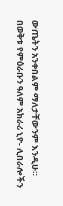ውጤትን አንቀበልም ማለታቸውንም እንዲሁ።
በወቅቱ የምዕራቡን ዓለም አክራሪ ኒዮ- ሊበራሎችን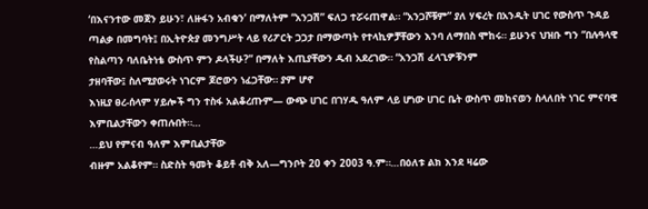‘በእናንተው መጀን ይሁን፣ ለዙፋን አብቁን’ በማለትም “አንጋሽ” ፍለጋ ተሯሩጠዋል። “አንጋሾቹም” ያለ ሃፍረት በአንዲት ሀገር የውስጥ ጉዳይ ጣልቃ በመግባት፤ በኢትዮጵያ መንግሥት ላይ የሪፖርት ጋጋታ በማውጣት የተላኪዎቻቸውን እንባ ለማበስ ሞከሩ። ይሁንና ህዝቡ ግን “በሉዓላዊ የስልጣን ባለቤትነቴ ውስጥ ምን ዶላችሁ?” በማለት እጢያቸውን ዱብ አደረገው። “አንጋሽ ፈላጊዎቹንም
ታዘባቸው፤ ስለሚያወሩት ነገርም ጆሮውን ነፈጋቸው። ያም ሆኖ
እነዚያ ፀረ-ሰላም ሃይሎች ግን ተስፋ አልቆረጡም— ውጭ ሀገር በገሃዱ ዓለም ላይ ሆነው ሀገር ቤት ውስጥ መከናወን ስላለበት ነገር ምናባዊ እምቢልታቸውን ቀጠሉበት።…
…ይህ የምናብ ዓለም እምቢልታቸው
ብዙም አልቆየም። ስድስት ዓመት ቆይቶ ብቅ አለ—ግንቦት 20 ቀን 2003 ዓ.ም።…በዕለቱ ልክ እንደ ዛሬው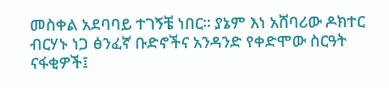መስቀል አደባባይ ተገኝቼ ነበር። ያኔም እነ አሸባሪው ዶክተር ብርሃኑ ነጋ ፅንፈኛ ቡድኖችና አንዳንድ የቀድሞው ስርዓት ናፋቂዎች፤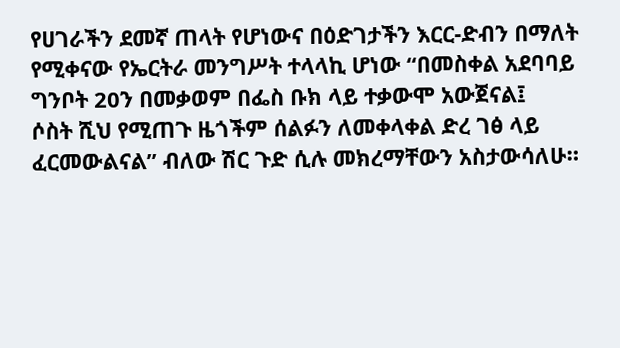የሀገራችን ደመኛ ጠላት የሆነውና በዕድገታችን እርር-ድብን በማለት የሚቀናው የኤርትራ መንግሥት ተላላኪ ሆነው “በመስቀል አደባባይ ግንቦት 20ን በመቃወም በፌስ ቡክ ላይ ተቃውሞ አውጀናል፤
ሶስት ሺህ የሚጠጉ ዜጎችም ሰልፉን ለመቀላቀል ድረ ገፅ ላይ ፈርመውልናል” ብለው ሽር ጉድ ሲሉ መክረማቸውን አስታውሳለሁ።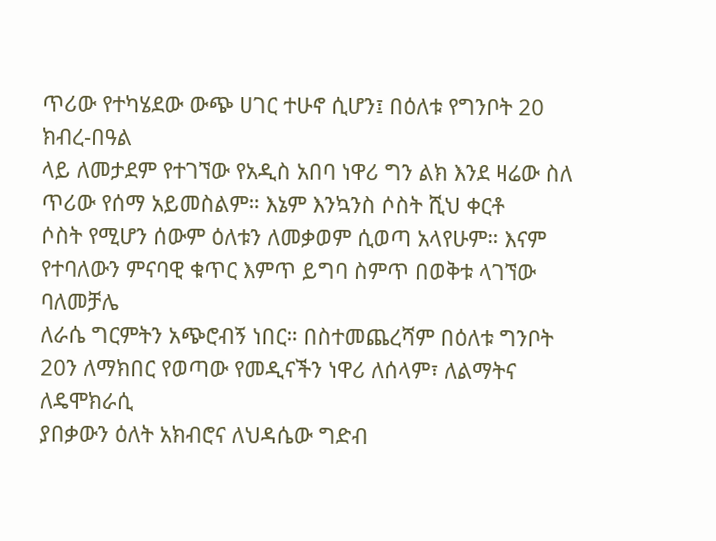ጥሪው የተካሄደው ውጭ ሀገር ተሁኖ ሲሆን፤ በዕለቱ የግንቦት 20 ክብረ-በዓል
ላይ ለመታደም የተገኘው የአዲስ አበባ ነዋሪ ግን ልክ እንደ ዛሬው ስለ ጥሪው የሰማ አይመስልም። እኔም እንኳንስ ሶስት ሺህ ቀርቶ
ሶስት የሚሆን ሰውም ዕለቱን ለመቃወም ሲወጣ አላየሁም። እናም የተባለውን ምናባዊ ቁጥር እምጥ ይግባ ስምጥ በወቅቱ ላገኘው ባለመቻሌ
ለራሴ ግርምትን አጭሮብኝ ነበር። በስተመጨረሻም በዕለቱ ግንቦት 20ን ለማክበር የወጣው የመዲናችን ነዋሪ ለሰላም፣ ለልማትና ለዴሞክራሲ
ያበቃውን ዕለት አክብሮና ለህዳሴው ግድብ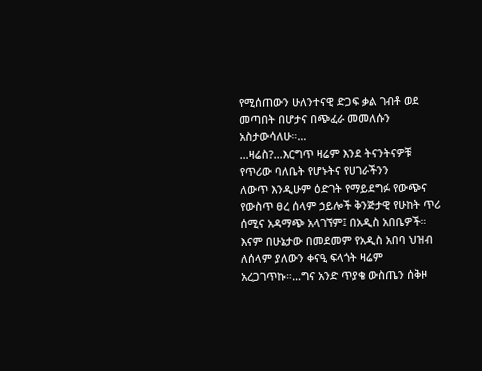የሚሰጠውን ሁለንተናዊ ድጋፍ ቃል ገብቶ ወደ መጣበት በሆታና በጭፈራ መመለሱን አስታውሳለሁ።…
…ዛሬስ?...እርግጥ ዛሬም እንደ ትናንትናዎቹ የጥሪው ባለቤት የሆኑትና የሀገራችንን
ለውጥ እንዲሁም ዕድገት የማይደግፉ የውጭና የውስጥ ፀረ ሰላም ኃይሎች ቅንጅታዊ የሁከት ጥሪ ሰሚና አዳማጭ አላገኘም፤ በአዲስ አበቤዎች።
እናም በሁኔታው በመደመም የአዲስ አበባ ህዝብ ለሰላም ያለውን ቀናዒ ፍላጎት ዛሬም አረጋገጥኩ።…ግና አንድ ጥያቄ ውስጤን ሰቅዞ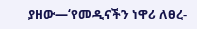ያዘው—‘የመዲናችን ነዋሪ ለፀረ-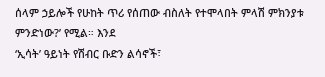ሰላም ኃይሎች የሁከት ጥሪ የሰጠው ብስለት የተሞላበት ምላሽ ምክንያቱ ምንድነው?’ የሚል። እንደ
‘ኢሳት’ ዓይነት የሽብር ቡድን ልሳኖች፣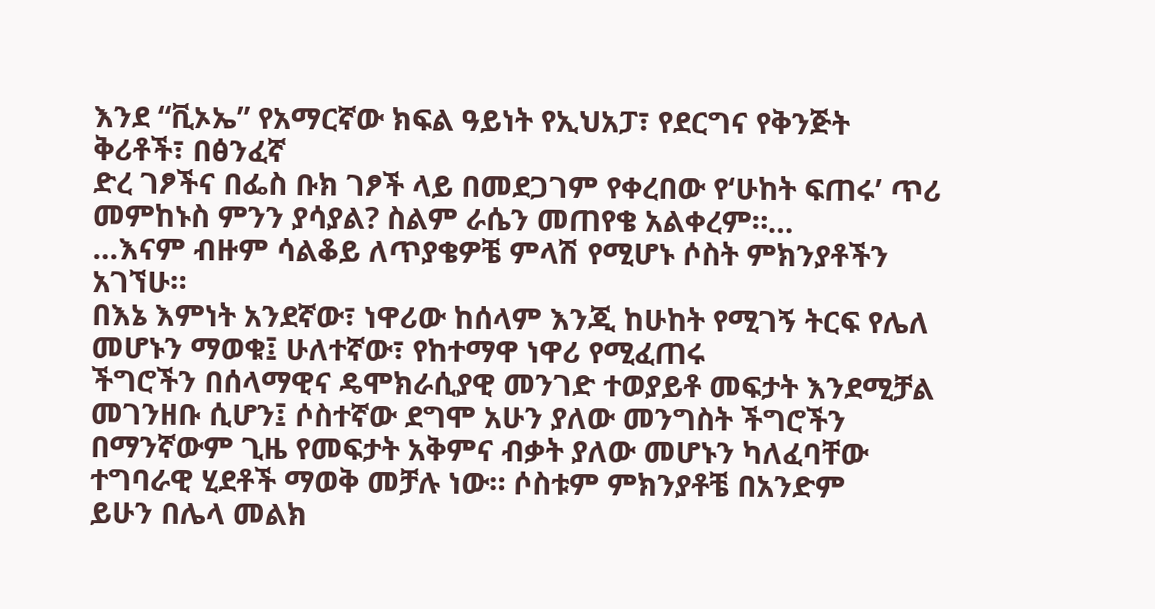እንደ “ቪኦኤ” የአማርኛው ክፍል ዓይነት የኢህአፓ፣ የደርግና የቅንጅት ቅሪቶች፣ በፅንፈኛ
ድረ ገፆችና በፌስ ቡክ ገፆች ላይ በመደጋገም የቀረበው የ‘ሁከት ፍጠሩ’ ጥሪ መምከኑስ ምንን ያሳያል? ስልም ራሴን መጠየቄ አልቀረም።…
…እናም ብዙም ሳልቆይ ለጥያቄዎቼ ምላሽ የሚሆኑ ሶስት ምክንያቶችን አገኘሁ።
በእኔ እምነት አንደኛው፣ ነዋሪው ከሰላም እንጂ ከሁከት የሚገኝ ትርፍ የሌለ መሆኑን ማወቁ፤ ሁለተኛው፣ የከተማዋ ነዋሪ የሚፈጠሩ
ችግሮችን በሰላማዊና ዴሞክራሲያዊ መንገድ ተወያይቶ መፍታት እንደሚቻል መገንዘቡ ሲሆን፤ ሶስተኛው ደግሞ አሁን ያለው መንግስት ችግሮችን
በማንኛውም ጊዜ የመፍታት አቅምና ብቃት ያለው መሆኑን ካለፈባቸው ተግባራዊ ሂደቶች ማወቅ መቻሉ ነው። ሶስቱም ምክንያቶቼ በአንድም
ይሁን በሌላ መልክ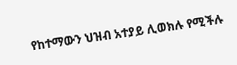የከተማውን ህዝብ አተያይ ሊወክሉ የሚችሉ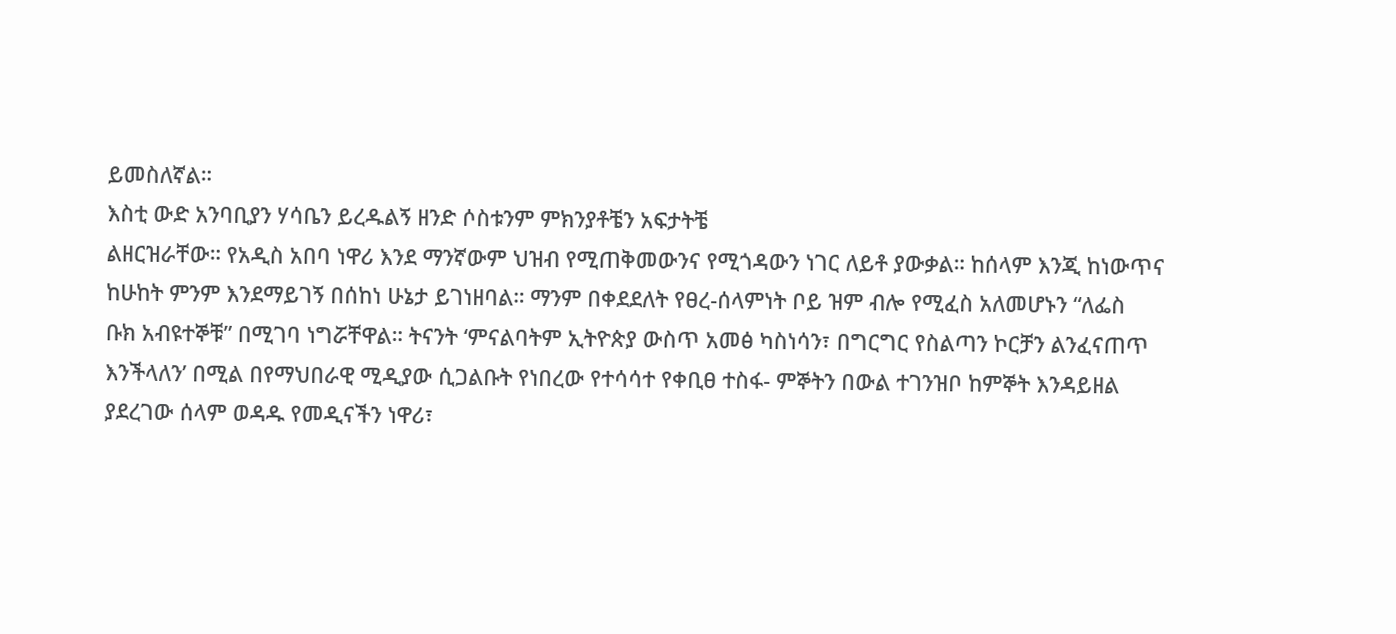ይመስለኛል።
እስቲ ውድ አንባቢያን ሃሳቤን ይረዱልኝ ዘንድ ሶስቱንም ምክንያቶቼን አፍታትቼ
ልዘርዝራቸው። የአዲስ አበባ ነዋሪ እንደ ማንኛውም ህዝብ የሚጠቅመውንና የሚጎዳውን ነገር ለይቶ ያውቃል። ከሰላም እንጂ ከነውጥና
ከሁከት ምንም እንደማይገኝ በሰከነ ሁኔታ ይገነዘባል። ማንም በቀደደለት የፀረ-ሰላምነት ቦይ ዝም ብሎ የሚፈስ አለመሆኑን “ለፌስ
ቡክ አብዩተኞቹ” በሚገባ ነግሯቸዋል። ትናንት ‘ምናልባትም ኢትዮጵያ ውስጥ አመፅ ካስነሳን፣ በግርግር የስልጣን ኮርቻን ልንፈናጠጥ
እንችላለን’ በሚል በየማህበራዊ ሚዲያው ሲጋልቡት የነበረው የተሳሳተ የቀቢፀ ተስፋ- ምኞትን በውል ተገንዝቦ ከምኞት እንዳይዘል
ያደረገው ሰላም ወዳዱ የመዲናችን ነዋሪ፣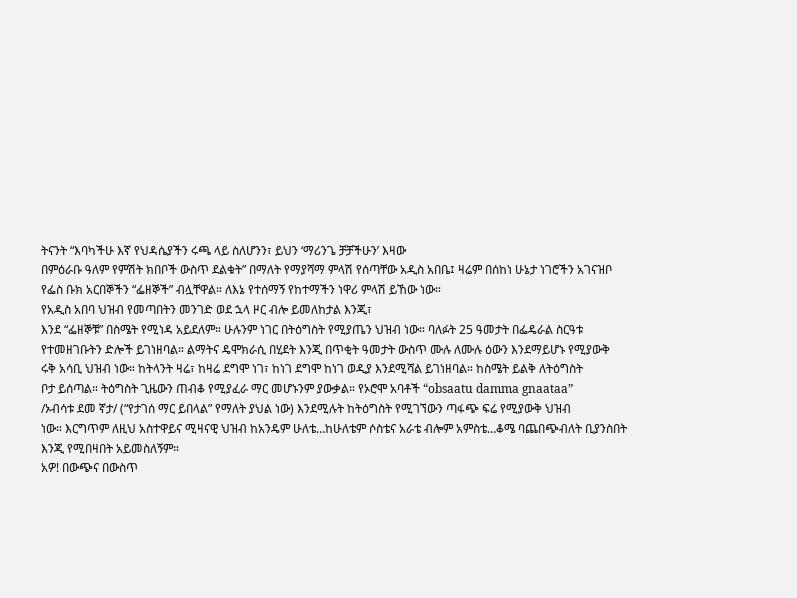ትናንት “እባካችሁ እኛ የህዳሴያችን ሩጫ ላይ ስለሆንን፣ ይህን ‘ማሪንጌ ቻቻችሁን’ እዛው
በምዕራቡ ዓለም የምሽት ክበቦች ውስጥ ደልቁት” በማለት የማያሻማ ምላሽ የሰጣቸው አዲስ አበቤ፤ ዛሬም በሰከነ ሁኔታ ነገሮችን አገናዝቦ
የፌስ ቡክ አርበኞችን “ፌዘኞች” ብሏቸዋል። ለእኔ የተሰማኝ የከተማችን ነዋሪ ምላሽ ይኸው ነው።
የአዲስ አበባ ህዝብ የመጣበትን መንገድ ወደ ኋላ ዞር ብሎ ይመለከታል እንጂ፣
እንደ “ፌዘኞቹ” በስሜት የሚነዳ አይደለም። ሁሉንም ነገር በትዕግስት የሚያጤን ህዝብ ነው። ባለፉት 25 ዓመታት በፌዴራል ስርዓቱ
የተመዘገቡትን ድሎች ይገነዘባል። ልማትና ዴሞክራሲ በሂደት እንጂ በጥቂት ዓመታት ውስጥ ሙሉ ለሙሉ ዕውን እንደማይሆኑ የሚያውቅ
ሩቅ አሳቢ ህዝብ ነው። ከትላንት ዛሬ፣ ከዛሬ ደግሞ ነገ፣ ከነገ ደግሞ ከነገ ወዲያ እንደሚሻል ይገነዘባል። ከስሜት ይልቅ ለትዕግስት
ቦታ ይሰጣል። ትዕግስት ጊዜውን ጠብቆ የሚያፈራ ማር መሆኑንም ያውቃል። የኦሮሞ አባቶች “obsaatu damma gnaataa”
/ኦብሳቱ ደመ ኛታ/ (“የታገሰ ማር ይበላል” የማለት ያህል ነው) እንደሚሉት ከትዕግስት የሚገኘውን ጣፋጭ ፍሬ የሚያውቅ ህዝብ
ነው። እርግጥም ለዚህ አስተዋይና ሚዛናዊ ህዝብ ከአንዴም ሁለቴ…ከሁለቴም ሶስቴና አራቴ ብሎም አምስቴ…ቆሜ ባጨበጭብለት ቢያንስበት
እንጂ የሚበዛበት አይመስለኝም።
አዎ! በውጭና በውስጥ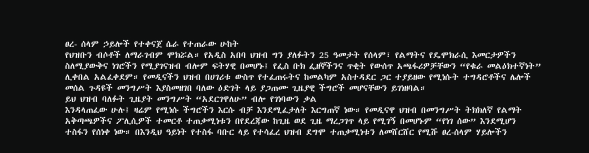ፀረ- ሰላም ኃይሎች የተቀናጀ ሴራ የተጠራው ሁከት
የህዝቡን ብሶቶች ለማራገብም ሞክሯል። የአዲስ አበባ ህዝብ ግን ያለፉትን 25 ዓመታት የሰላም፣ የልማትና የዴሞክራሲ እመርታዎችን
ስለሚያውቅና ነገሮችን የሚያገናዝብ ብሎም ፍትሃዊ በመሆኑ፤ የፌስ ቡክ ፌዘኞችንና ጥቂት የውሰጥ አጫፋሪዎቻቸውን “የቁራ መልዕክተኛነት”
ሊቀበል አልፈቀደም። የመዲናችን ህዝብ በሀገሪቱ ውስጥ የተፈጠሩትና ከመልካም አስተዳደር ጋር ተያይዘው የሚነሱት ተግዳሮቶችና ሌሎች
መሰል ጉዳዩች መንግሥት እያስመዘገበ ባለው ዕድገት ላይ ያጋጠሙ ጊዜያዊ ችግሮች መሆናቸውን ይገነዘባል።
ይህ ህዝብ ባለፉት ጊዜያት መንግሥት “አደርገዋለሁ” ብሎ የገነባውን ቃል
እንዳላጠፈው ሁሉ፤ ዛሬም የሚነሱ ችግሮችን እርሱ ብቻ እንደሚፈታለት እርግጠኛ ነው። የመዲናዋ ህዝብ በመንግሥት ትክክለኛ የልማት
አቅጣጫዎችና ፖሊሲዎች ተመርቶ ተጠቃሚነቱን በየደረጃው ከጊዜ ወደ ጊዜ ማረጋገጥ ላይ የሚገኝ በመሆኑም “የነገ ሰው” እንደሚሆን
ተስፋን የሰነቀ ነው። በእንዲህ ዓይነት የተስፋ ባቡር ላይ የተሳፈረ ህዝብ ደግሞ ተጠቃሚነቱን ለመሸርሸር የሚሹ ፀረ-ሰላም ሃይሎችን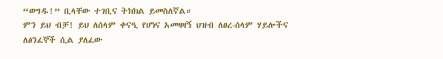“ወግዱ!” ቢላቸው ተገቢና ትክክል ይመስለኛል።
ምን ይህ ብቻ! ይህ ለሰላም ቀናዒ የሆነና አመዛዛኝ ህዝብ ለፀረ-ሰላም ሃይሎችና
ለፅንፈኞች ሲል ያለፈው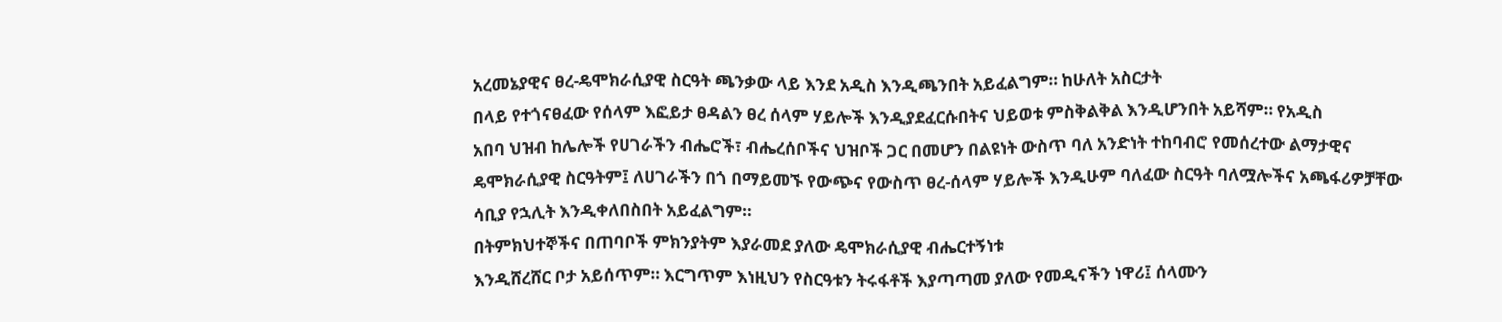አረመኔያዊና ፀረ-ዴሞክራሲያዊ ስርዓት ጫንቃው ላይ እንደ አዲስ እንዲጫንበት አይፈልግም። ከሁለት አስርታት
በላይ የተጎናፀፈው የሰላም እፎይታ ፀዳልን ፀረ ሰላም ሃይሎች እንዲያደፈርሱበትና ህይወቱ ምስቅልቅል እንዲሆንበት አይሻም። የአዲስ
አበባ ህዝብ ከሌሎች የሀገራችን ብሔሮች፣ ብሔረሰቦችና ህዝቦች ጋር በመሆን በልዩነት ውስጥ ባለ አንድነት ተከባብሮ የመሰረተው ልማታዊና
ዴሞክራሲያዊ ስርዓትም፤ ለሀገራችን በጎ በማይመኙ የውጭና የውስጥ ፀረ-ሰላም ሃይሎች እንዲሁም ባለፈው ስርዓት ባለሟሎችና አጫፋሪዎቻቸው
ሳቢያ የኋሊት እንዲቀለበስበት አይፈልግም።
በትምክህተኞችና በጠባቦች ምክንያትም እያራመደ ያለው ዴሞክራሲያዊ ብሔርተኝነቱ
እንዲሸረሸር ቦታ አይሰጥም። እርግጥም እነዚህን የስርዓቱን ትሩፋቶች እያጣጣመ ያለው የመዲናችን ነዋሪ፤ ሰላሙን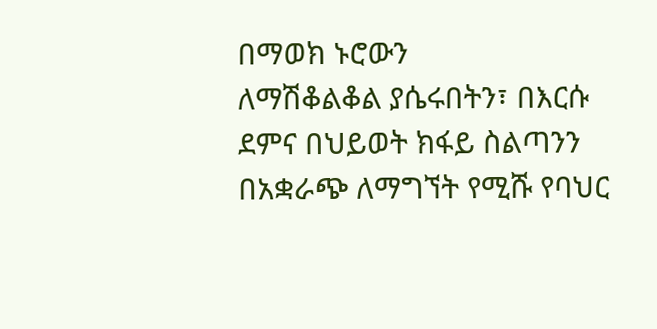በማወክ ኑሮውን
ለማሽቆልቆል ያሴሩበትን፣ በእርሱ ደምና በህይወት ክፋይ ስልጣንን በአቋራጭ ለማግኘት የሚሹ የባህር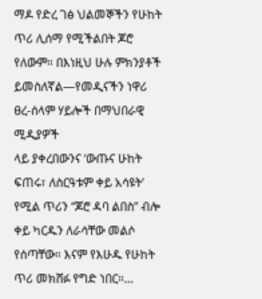ማዶ የድረ ገፅ ህልመኞችን የሁከት
ጥሪ ሊሰማ የሚችልበት ጆሮ የለውም። በእነዚህ ሁሉ ምክንያቶች ይመስለኛል—የመዲናችን ነዋሪ ፀረ-ሰላም ሃይሎች በማህበራዊ ሚዲያዎች
ላይ ያቀረበውንና ‘ውጡና ሁከት ፍጠሩ፣ ለስርዓቱም ቀይ አሳዩት’ የሚል ጥሪን “ጆሮ ዳባ ልበስ” ብሎ ቀይ ካርዱን ለራሳቸው መልሶ
የሰጣቸው። እናም የእሁዱ የሁከት ጥሪ መክሸፉ የግድ ነበር።…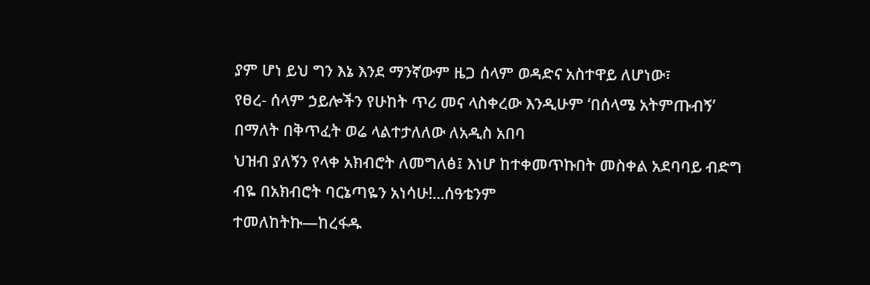ያም ሆነ ይህ ግን እኔ እንደ ማንኛውም ዜጋ ሰላም ወዳድና አስተዋይ ለሆነው፣
የፀረ- ሰላም ኃይሎችን የሁከት ጥሪ መና ላስቀረው እንዲሁም ‘በሰላሜ አትምጡብኝ’ በማለት በቅጥፈት ወሬ ላልተታለለው ለአዲስ አበባ
ህዝብ ያለኝን የላቀ አክብሮት ለመግለፅ፤ እነሆ ከተቀመጥኩበት መስቀል አደባባይ ብድግ ብዬ በአክብሮት ባርኔጣዬን አነሳሁ!...ሰዓቴንም
ተመለከትኩ—ከረፋዱ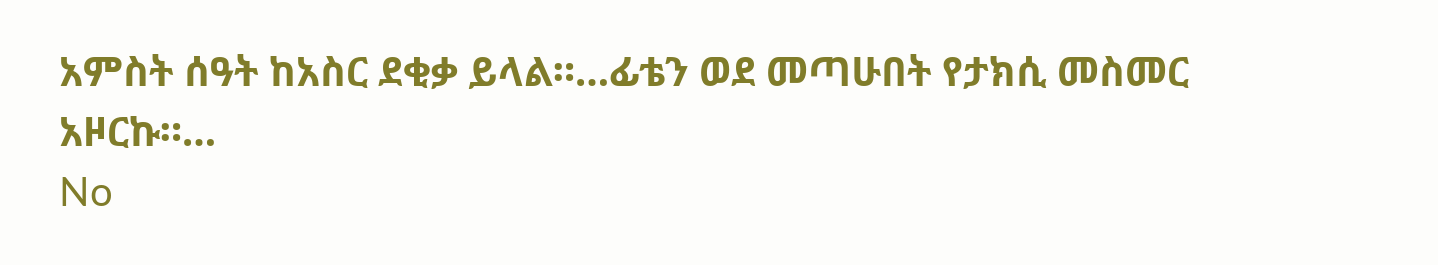አምስት ሰዓት ከአስር ደቂቃ ይላል።…ፊቴን ወደ መጣሁበት የታክሲ መስመር አዞርኩ።…
No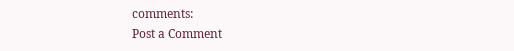comments:
Post a Comment